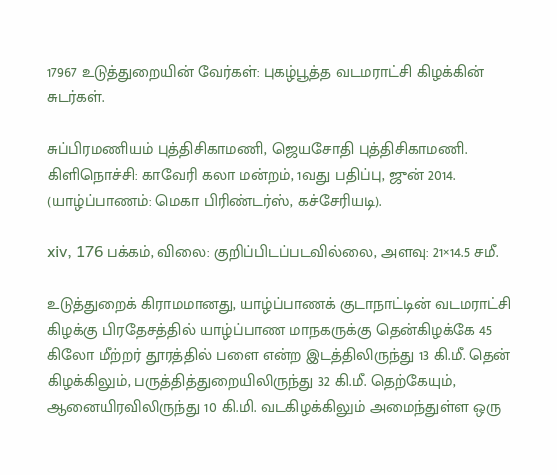17967 உடுத்துறையின் வேர்கள்: புகழ்பூத்த வடமராட்சி கிழக்கின் சுடர்கள்.

சுப்பிரமணியம் புத்திசிகாமணி, ஜெயசோதி புத்திசிகாமணி. கிளிநொச்சி: காவேரி கலா மன்றம், 1வது பதிப்பு, ஜுன் 2014. (யாழ்ப்பாணம்: மெகா பிரிண்டர்ஸ், கச்சேரியடி).

xiv, 176 பக்கம், விலை: குறிப்பிடப்படவில்லை, அளவு: 21×14.5 சமீ.

உடுத்துறைக் கிராமமானது, யாழ்ப்பாணக் குடாநாட்டின் வடமராட்சி கிழக்கு பிரதேசத்தில் யாழ்ப்பாண மாநகருக்கு தென்கிழக்கே 45 கிலோ மீற்றர் தூரத்தில் பளை என்ற இடத்திலிருந்து 13 கி.மீ. தென் கிழக்கிலும், பருத்தித்துறையிலிருந்து 32 கி.மீ. தெற்கேயும், ஆனையிரவிலிருந்து 10 கி.மி. வடகிழக்கிலும் அமைந்துள்ள ஒரு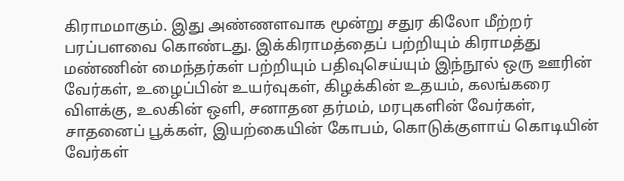கிராமமாகும். இது அண்ணளவாக மூன்று சதுர கிலோ மீற்றர் பரப்பளவை கொண்டது. இக்கிராமத்தைப் பற்றியும் கிராமத்து மண்ணின் மைந்தர்கள் பற்றியும் பதிவுசெய்யும் இந்நூல் ஒரு ஊரின் வேர்கள், உழைப்பின் உயர்வுகள், கிழக்கின் உதயம், கலங்கரை விளக்கு, உலகின் ஒளி, சனாதன தர்மம், மரபுகளின் வேர்கள், சாதனைப் பூக்கள், இயற்கையின் கோபம், கொடுக்குளாய் கொடியின் வேர்கள்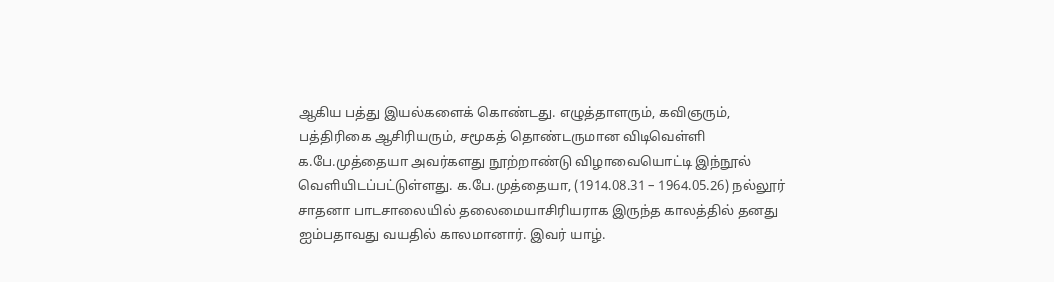ஆகிய பத்து இயல்களைக் கொண்டது. எழுத்தாளரும், கவிஞரும், பத்திரிகை ஆசிரியரும், சமூகத் தொண்டருமான விடிவெள்ளி க.பே.முத்தையா அவர்களது நூற்றாண்டு விழாவையொட்டி இந்நூல் வெளியிடப்பட்டுள்ளது. க.பே.முத்தையா, (1914.08.31 – 1964.05.26) நல்லூர் சாதனா பாடசாலையில் தலைமையாசிரியராக இருந்த காலத்தில் தனது ஐம்பதாவது வயதில் காலமானார். இவர் யாழ்.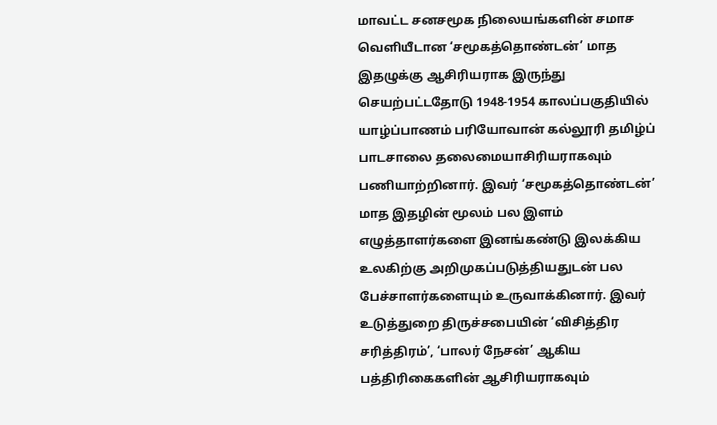மாவட்ட சனசமூக நிலையங்களின் சமாச வெளியீடான ‘சமூகத்தொண்டன்’ மாத இதழுக்கு ஆசிரியராக இருந்து செயற்பட்டதோடு 1948-1954 காலப்பகுதியில் யாழ்ப்பாணம் பரியோவான் கல்லூரி தமிழ்ப் பாடசாலை தலைமையாசிரியராகவும் பணியாற்றினார். இவர் ‘சமூகத்தொண்டன்’ மாத இதழின் மூலம் பல இளம் எழுத்தாளர்களை இனங்கண்டு இலக்கிய உலகிற்கு அறிமுகப்படுத்தியதுடன் பல பேச்சாளர்களையும் உருவாக்கினார். இவர் உடுத்துறை திருச்சபையின் ‘விசித்திர சரித்திரம்’, ‘பாலர் நேசன்’ ஆகிய பத்திரிகைகளின் ஆசிரியராகவும்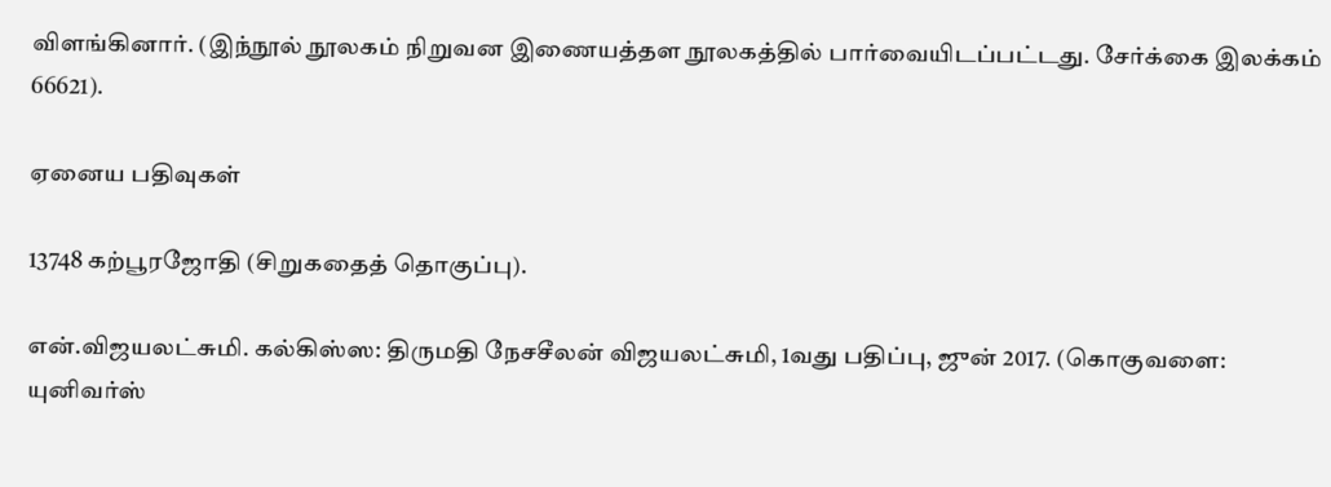விளங்கினார். (இந்நூல் நூலகம் நிறுவன இணையத்தள நூலகத்தில் பார்வையிடப்பட்டது. சேர்க்கை இலக்கம் 66621).

ஏனைய பதிவுகள்

13748 கற்பூரஜோதி (சிறுகதைத் தொகுப்பு).

என்.விஜயலட்சுமி. கல்கிஸ்ஸ: திருமதி நேசசீலன் விஜயலட்சுமி, 1வது பதிப்பு, ஜுன் 2017. (கொகுவளை: யுனிவர்ஸ்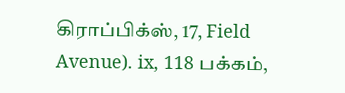கிராப்பிக்ஸ், 17, Field Avenue). ix, 118 பக்கம்,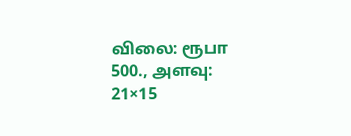விலை: ரூபா 500., அளவு: 21×15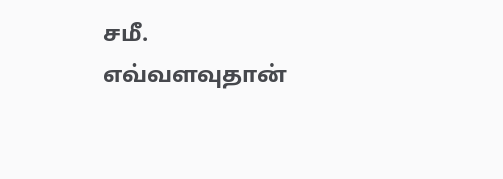சமீ. எவ்வளவுதான்